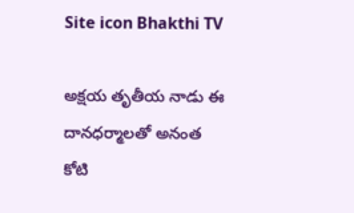Site icon Bhakthi TV

అక్షయ తృతీయ నాడు ఈ దానధర్మాలతో అనంత కోటి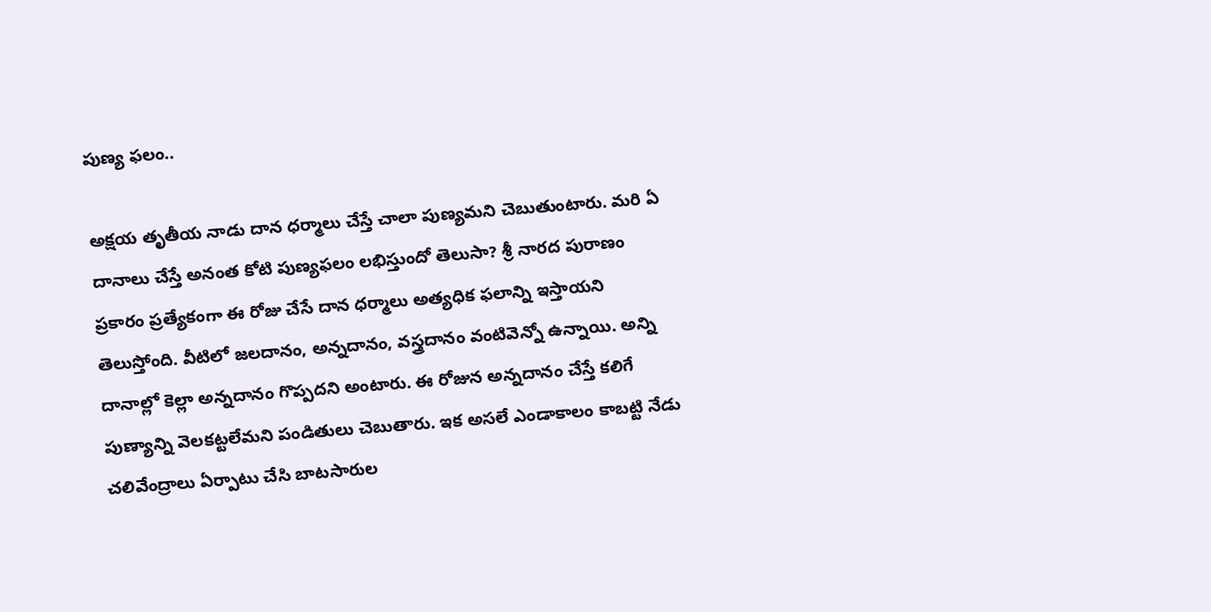పుణ్య ఫలం..

అక్షయ తృతీయ నాడు దాన ధర్మాలు చేస్తే చాలా పుణ్యమని చెబుతుంటారు. మరి ఏ దానాలు చేస్తే అనంత కోటి పుణ్యఫలం లభిస్తుందో తెలుసా? శ్రీ నారద పురాణం ప్రకారం ప్రత్యేకంగా ఈ రోజు చేసే దాన ధర్మాలు అత్యధిక ఫలాన్ని ఇస్తాయని తెలుస్తోంది. వీటిలో జలదానం, అన్నదానం, వస్త్రదానం వంటివెన్నో ఉన్నాయి. అన్ని దానాల్లో కెల్లా అన్నదానం గొప్పదని అంటారు. ఈ రోజున అన్నదానం చేస్తే కలిగే పుణ్యాన్ని వెలకట్టలేమని పండితులు చెబుతారు. ఇక అసలే ఎండాకాలం కాబట్టి నేడు చలివేంద్రాలు ఏర్పాటు చేసి బాటసారుల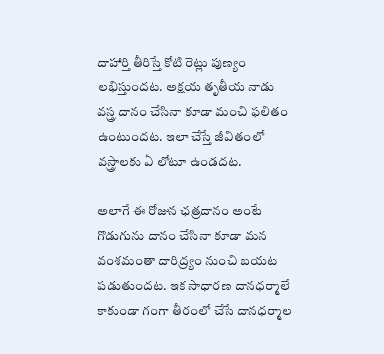దాహార్తి తీరిస్తే కోటి రెట్లు పుణ్యం లభిస్తుందట. అక్షయ తృతీయ నాడు వస్త్ర దానం చేసినా కూడా మంచి ఫలితం ఉంటుందట. ఇలా చేస్తే జీవితంలో వస్త్రాలకు ఏ లోటూ ఉండదట.

అలాగే ఈ రోజున ఛత్రదానం అంటే గొడుగును దానం చేసినా కూడా మన వంశమంతా దారిద్ర్యం నుంచి బయట పడుతుందట. ఇక సాధారణ దానధర్మాలే కాకుండా గంగా తీరంలో చేసే దానధర్మాల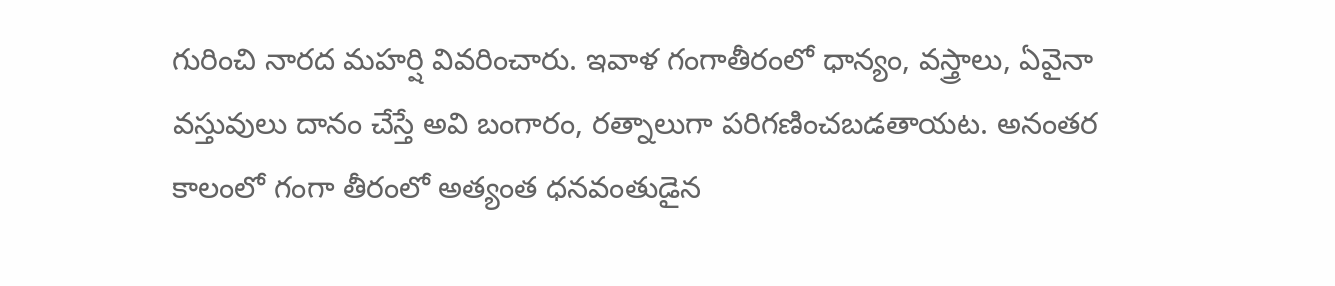గురించి నారద మహర్షి వివరించారు. ఇవాళ గంగాతీరంలో ధాన్యం, వస్త్రాలు, ఏవైనా వస్తువులు దానం చేస్తే అవి బంగారం, రత్నాలుగా పరిగణించబడతాయట. అనంతర కాలంలో గంగా తీరంలో అత్యంత ధనవంతుడైన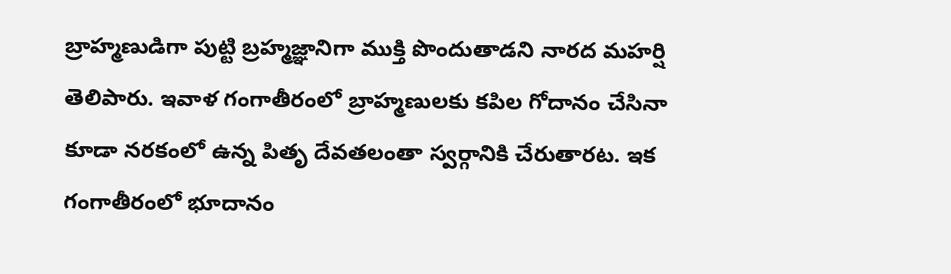బ్రాహ్మణుడిగా పుట్టి బ్రహ్మజ్ఞానిగా ముక్తి పొందుతాడని నారద మహర్షి తెలిపారు. ఇవాళ గంగాతీరంలో బ్రాహ్మణులకు కపిల గోదానం చేసినా కూడా నరకంలో ఉన్న పితృ దేవతలంతా స్వర్గానికి చేరుతారట. ఇక గంగాతీరంలో భూదానం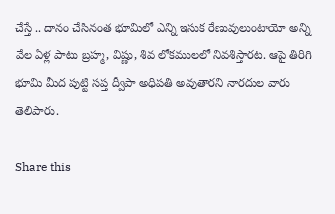చేస్తే .. దానం చేసినంత భూమిలో ఎన్ని ఇసుక రేణువులుంటాయో అన్ని వేల ఏళ్ల పాటు బ్రహ్మ, విష్ణు, శివ లోకములలో నివశిస్తారట. ఆపై తిరిగి భూమి మీద పుట్టి సప్త ద్వీపా అధిపతి అవుతారని నారదుల వారు తెలిపారు.

Share this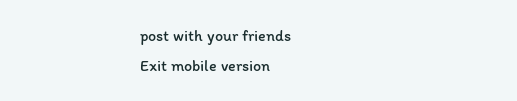post with your friends
Exit mobile version